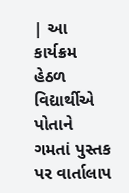| આ કાર્યક્રમ હેઠળ વિદ્યાર્થીએ પોતાને ગમતાં પુસ્તક પર વાર્તાલાપ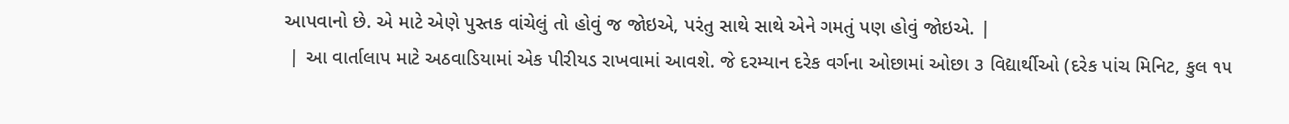આપવાનો છે. એ માટે એણે પુસ્તક વાંચેલું તો હોવું જ જોઇએ, પરંતુ સાથે સાથે એને ગમતું પણ હોવું જોઇએ. |
 | આ વાર્તાલાપ માટે અઠવાડિયામાં એક પીરીયડ રાખવામાં આવશે. જે દરમ્યાન દરેક વર્ગના ઓછામાં ઓછા ૩ વિદ્યાર્થીઓ (દરેક પાંચ મિનિટ, કુલ ૧૫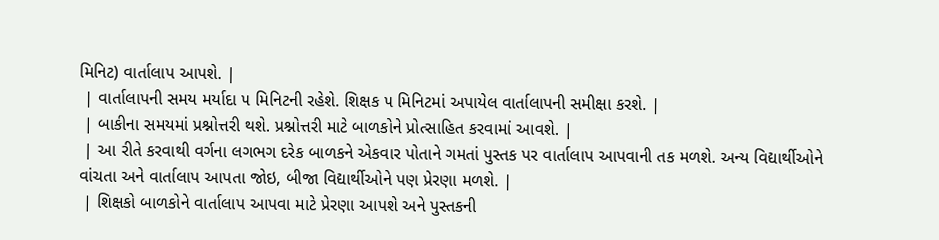મિનિટ) વાર્તાલાપ આપશે. |
 | વાર્તાલાપની સમય મર્યાદા ૫ મિનિટની રહેશે. શિક્ષક ૫ મિનિટમાં અપાયેલ વાર્તાલાપની સમીક્ષા કરશે. |
 | બાકીના સમયમાં પ્રશ્નોત્તરી થશે. પ્રશ્નોત્તરી માટે બાળકોને પ્રોત્સાહિત કરવામાં આવશે. |
 | આ રીતે કરવાથી વર્ગના લગભગ દરેક બાળકને એકવાર પોતાને ગમતાં પુસ્તક પર વાર્તાલાપ આપવાની તક મળશે. અન્ય વિદ્યાર્થીઓને વાંચતા અને વાર્તાલાપ આપતા જોઇ, બીજા વિદ્યાર્થીઓને પણ પ્રેરણા મળશે. |
 | શિક્ષકો બાળકોને વાર્તાલાપ આપવા માટે પ્રેરણા આપશે અને પુસ્તકની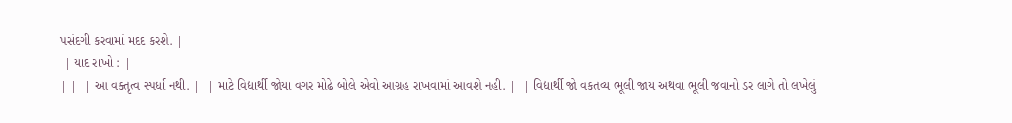પસંદગી કરવામાં મદદ કરશે. |
 | યાદ રાખો : |
| |  | આ વક્તૃત્વ સ્પર્ધા નથી. |  | માટે વિદ્યાર્થી જોયા વગર મોઢે બોલે એવો આગ્રહ રાખવામાં આવશે નહી. |  | વિદ્યાર્થી જો વકતવ્ય ભૂલી જાય અથવા ભૂલી જવાનો ડર લાગે તો લખેલું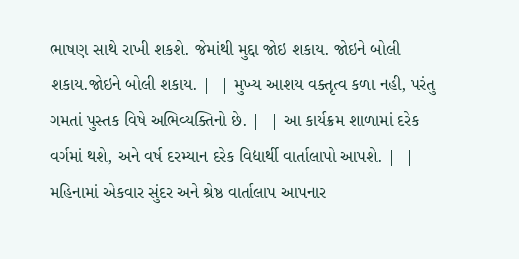ભાષણ સાથે રાખી શકશે. જેમાંથી મુદ્દા જોઇ શકાય. જોઇને બોલી શકાય.જોઇને બોલી શકાય. |  | મુખ્ય આશય વક્તૃત્વ કળા નહી, પરંતુ ગમતાં પુસ્તક વિષે અભિવ્યક્તિનો છે. |  | આ કાર્યક્રમ શાળામાં દરેક વર્ગમાં થશે, અને વર્ષ દરમ્યાન દરેક વિદ્યાર્થી વાર્તાલાપો આપશે. |  | મહિનામાં એકવાર સુંદર અને શ્રેષ્ઠ વાર્તાલાપ આપનાર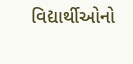વિદ્યાર્થીઓનો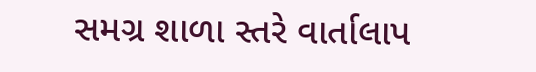સમગ્ર શાળા સ્તરે વાર્તાલાપ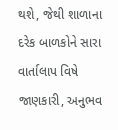થશે, જેથી શાળાના દરેક બાળકોને સારા વાર્તાલાપ વિષે જાણકારી, અનુભવ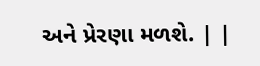અને પ્રેરણા મળશે. | |